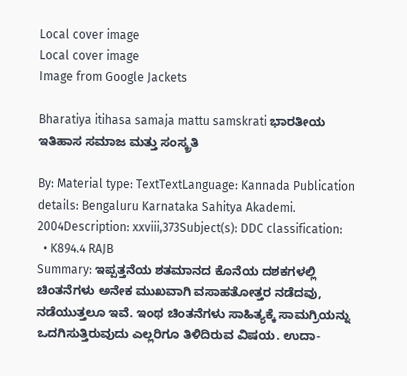Local cover image
Local cover image
Image from Google Jackets

Bharatiya itihasa samaja mattu samskrati ಭಾರತೀಯ ಇತಿಹಾಸ ಸಮಾಜ ಮತ್ತು ಸಂಸ್ಕ್ರತಿ

By: Material type: TextTextLanguage: Kannada Publication details: Bengaluru Karnataka Sahitya Akademi. 2004Description: xxviii,373Subject(s): DDC classification:
  • K894.4 RAJB
Summary: ಇಪ್ಪತ್ತನೆಯ ಶತಮಾನದ ಕೊನೆಯ ದಶಕಗಳಲ್ಲಿ ಚಿಂತನೆಗಳು ಅನೇಕ ಮುಖವಾಗಿ ವಸಾಹತೋತ್ತರ ನಡೆದವು, ನಡೆಯುತ್ತಲೂ ಇವೆ. ಇಂಥ ಚಿಂತನೆಗಳು ಸಾಹಿತ್ಯಕ್ಕೆ ಸಾಮಗ್ರಿಯನ್ನು ಒದಗಿಸುತ್ತಿರುವುದು ಎಲ್ಲರಿಗೂ ತಿಳಿದಿರುವ ವಿಷಯ. ಉದಾ-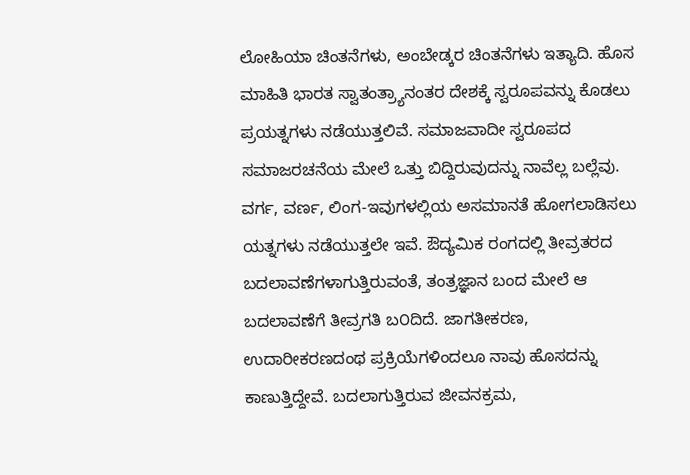ಲೋಹಿಯಾ ಚಿಂತನೆಗಳು, ಅಂಬೇಡ್ಕರ ಚಿಂತನೆಗಳು ಇತ್ಯಾದಿ. ಹೊಸ ಮಾಹಿತಿ ಭಾರತ ಸ್ವಾತಂತ್ರ್ಯಾನಂತರ ದೇಶಕ್ಕೆ ಸ್ವರೂಪವನ್ನು ಕೊಡಲು ಪ್ರಯತ್ನಗಳು ನಡೆಯುತ್ತಲಿವೆ. ಸಮಾಜವಾದೀ ಸ್ವರೂಪದ ಸಮಾಜರಚನೆಯ ಮೇಲೆ ಒತ್ತು ಬಿದ್ದಿರುವುದನ್ನು ನಾವೆಲ್ಲ ಬಲ್ಲೆವು. ವರ್ಗ, ವರ್ಣ, ಲಿಂಗ-ಇವುಗಳಲ್ಲಿಯ ಅಸಮಾನತೆ ಹೋಗಲಾಡಿಸಲು ಯತ್ನಗಳು ನಡೆಯುತ್ತಲೇ ಇವೆ. ಔದ್ಯಮಿಕ ರಂಗದಲ್ಲಿ ತೀವ್ರತರದ ಬದಲಾವಣೆಗಳಾಗುತ್ತಿರುವಂತೆ, ತಂತ್ರಜ್ಞಾನ ಬಂದ ಮೇಲೆ ಆ ಬದಲಾವಣೆಗೆ ತೀವ್ರಗತಿ ಬ೦ದಿದೆ. ಜಾಗತೀಕರಣ, ಉದಾರೀಕರಣದಂಥ ಪ್ರಕ್ರಿಯೆಗಳಿಂದಲೂ ನಾವು ಹೊಸದನ್ನು ಕಾಣುತ್ತಿದ್ದೇವೆ. ಬದಲಾಗುತ್ತಿರುವ ಜೀವನಕ್ರಮ,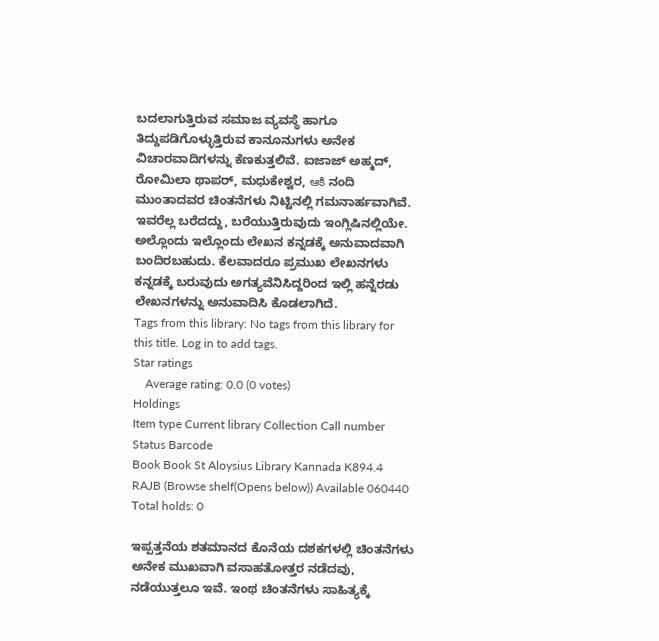ಬದಲಾಗುತ್ತಿರುವ ಸಮಾಜ ವ್ಯವಸ್ಥೆ ಹಾಗೂ ತಿದ್ದುಪಡಿಗೊಳ್ಳುತ್ತಿರುವ ಕಾನೂನುಗಳು ಅನೇಕ ವಿಚಾರವಾದಿಗಳನ್ನು ಕೆಣಕುತ್ತಲಿವೆ. ಐಜಾಜ್ ಅಹ್ಮದ್, ರೋಮಿಲಾ ಥಾಪರ್, ಮಧುಕೇಶ್ವರ, ఆకి ನಂದಿ ಮುಂತಾದವರ ಚಿಂತನೆಗಳು ನಿಟ್ಟಿನಲ್ಲಿ ಗಮನಾರ್ಹವಾಗಿವೆ. ಇವರೆಲ್ಲ ಬರೆದದ್ದು, ಬರೆಯುತ್ತಿರುವುದು ಇಂಗ್ಲಿಷಿನಲ್ಲಿಯೇ. ಅಲ್ಲೊಂದು ಇಲ್ಲೊಂದು ಲೇಖನ ಕನ್ನಡಕ್ಕೆ ಅನುವಾದವಾಗಿ ಬಂದಿರಬಹುದು. ಕೆಲವಾದರೂ ಪ್ರಮುಖ ಲೇಖನಗಳು ಕನ್ನಡಕ್ಕೆ ಬರುವುದು ಅಗತ್ಯವೆನಿಸಿದ್ದರಿಂದ ಇಲ್ಲಿ ಹನ್ನೆರಡು ಲೇಖನಗಳನ್ನು ಅನುವಾದಿಸಿ ಕೊಡಲಾಗಿದೆ.
Tags from this library: No tags from this library for this title. Log in to add tags.
Star ratings
    Average rating: 0.0 (0 votes)
Holdings
Item type Current library Collection Call number Status Barcode
Book Book St Aloysius Library Kannada K894.4 RAJB (Browse shelf(Opens below)) Available 060440
Total holds: 0

ಇಪ್ಪತ್ತನೆಯ ಶತಮಾನದ ಕೊನೆಯ ದಶಕಗಳಲ್ಲಿ ಚಿಂತನೆಗಳು ಅನೇಕ ಮುಖವಾಗಿ ವಸಾಹತೋತ್ತರ ನಡೆದವು, ನಡೆಯುತ್ತಲೂ ಇವೆ. ಇಂಥ ಚಿಂತನೆಗಳು ಸಾಹಿತ್ಯಕ್ಕೆ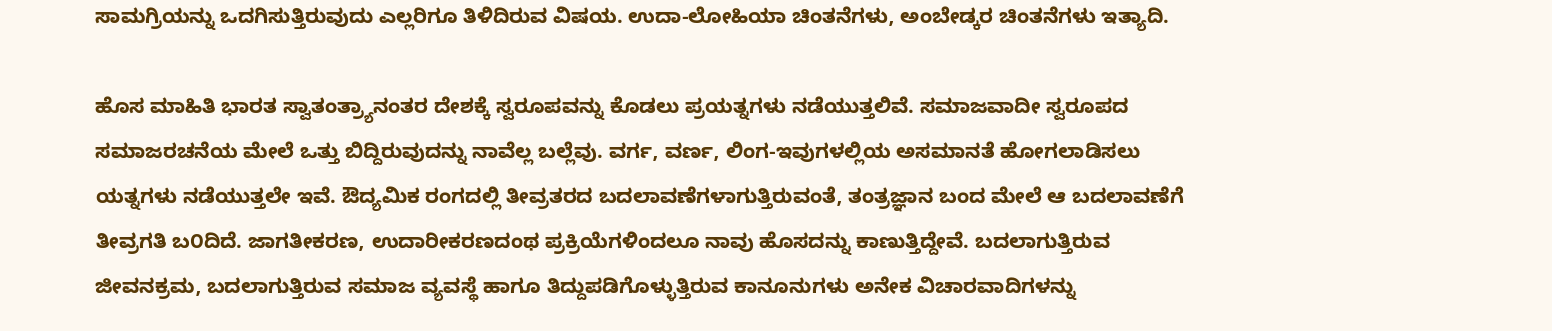ಸಾಮಗ್ರಿಯನ್ನು ಒದಗಿಸುತ್ತಿರುವುದು ಎಲ್ಲರಿಗೂ ತಿಳಿದಿರುವ ವಿಷಯ. ಉದಾ-ಲೋಹಿಯಾ ಚಿಂತನೆಗಳು, ಅಂಬೇಡ್ಕರ ಚಿಂತನೆಗಳು ಇತ್ಯಾದಿ.

ಹೊಸ ಮಾಹಿತಿ ಭಾರತ ಸ್ವಾತಂತ್ರ್ಯಾನಂತರ ದೇಶಕ್ಕೆ ಸ್ವರೂಪವನ್ನು ಕೊಡಲು ಪ್ರಯತ್ನಗಳು ನಡೆಯುತ್ತಲಿವೆ. ಸಮಾಜವಾದೀ ಸ್ವರೂಪದ ಸಮಾಜರಚನೆಯ ಮೇಲೆ ಒತ್ತು ಬಿದ್ದಿರುವುದನ್ನು ನಾವೆಲ್ಲ ಬಲ್ಲೆವು. ವರ್ಗ, ವರ್ಣ, ಲಿಂಗ-ಇವುಗಳಲ್ಲಿಯ ಅಸಮಾನತೆ ಹೋಗಲಾಡಿಸಲು ಯತ್ನಗಳು ನಡೆಯುತ್ತಲೇ ಇವೆ. ಔದ್ಯಮಿಕ ರಂಗದಲ್ಲಿ ತೀವ್ರತರದ ಬದಲಾವಣೆಗಳಾಗುತ್ತಿರುವಂತೆ, ತಂತ್ರಜ್ಞಾನ ಬಂದ ಮೇಲೆ ಆ ಬದಲಾವಣೆಗೆ ತೀವ್ರಗತಿ ಬ೦ದಿದೆ. ಜಾಗತೀಕರಣ, ಉದಾರೀಕರಣದಂಥ ಪ್ರಕ್ರಿಯೆಗಳಿಂದಲೂ ನಾವು ಹೊಸದನ್ನು ಕಾಣುತ್ತಿದ್ದೇವೆ. ಬದಲಾಗುತ್ತಿರುವ ಜೀವನಕ್ರಮ, ಬದಲಾಗುತ್ತಿರುವ ಸಮಾಜ ವ್ಯವಸ್ಥೆ ಹಾಗೂ ತಿದ್ದುಪಡಿಗೊಳ್ಳುತ್ತಿರುವ ಕಾನೂನುಗಳು ಅನೇಕ ವಿಚಾರವಾದಿಗಳನ್ನು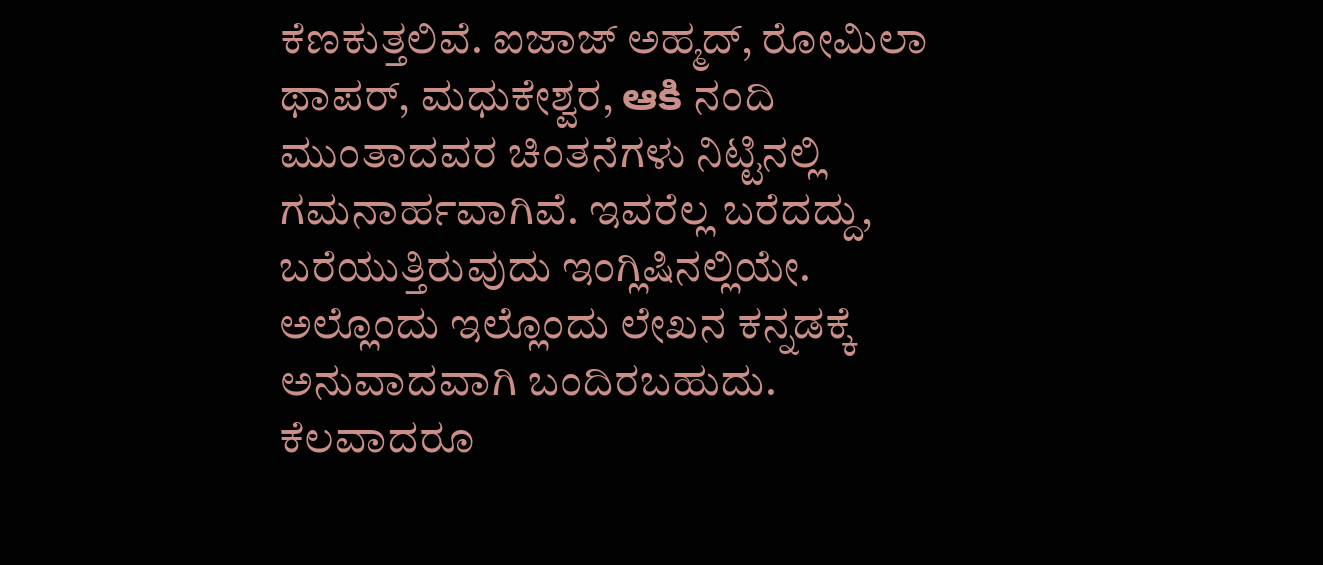ಕೆಣಕುತ್ತಲಿವೆ. ಐಜಾಜ್ ಅಹ್ಮದ್, ರೋಮಿಲಾ ಥಾಪರ್, ಮಧುಕೇಶ್ವರ, ఆకి ನಂದಿ ಮುಂತಾದವರ ಚಿಂತನೆಗಳು ನಿಟ್ಟಿನಲ್ಲಿ ಗಮನಾರ್ಹವಾಗಿವೆ. ಇವರೆಲ್ಲ ಬರೆದದ್ದು, ಬರೆಯುತ್ತಿರುವುದು ಇಂಗ್ಲಿಷಿನಲ್ಲಿಯೇ. ಅಲ್ಲೊಂದು ಇಲ್ಲೊಂದು ಲೇಖನ ಕನ್ನಡಕ್ಕೆ ಅನುವಾದವಾಗಿ ಬಂದಿರಬಹುದು. ಕೆಲವಾದರೂ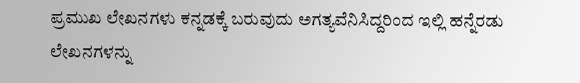ಪ್ರಮುಖ ಲೇಖನಗಳು ಕನ್ನಡಕ್ಕೆ ಬರುವುದು ಅಗತ್ಯವೆನಿಸಿದ್ದರಿಂದ ಇಲ್ಲಿ ಹನ್ನೆರಡು ಲೇಖನಗಳನ್ನು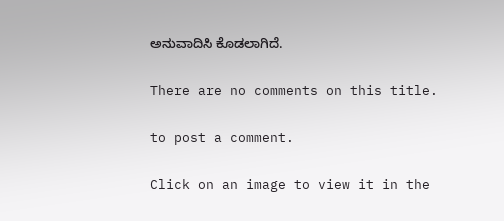ಅನುವಾದಿಸಿ ಕೊಡಲಾಗಿದೆ.

There are no comments on this title.

to post a comment.

Click on an image to view it in the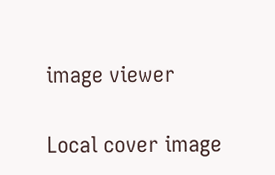image viewer

Local cover image